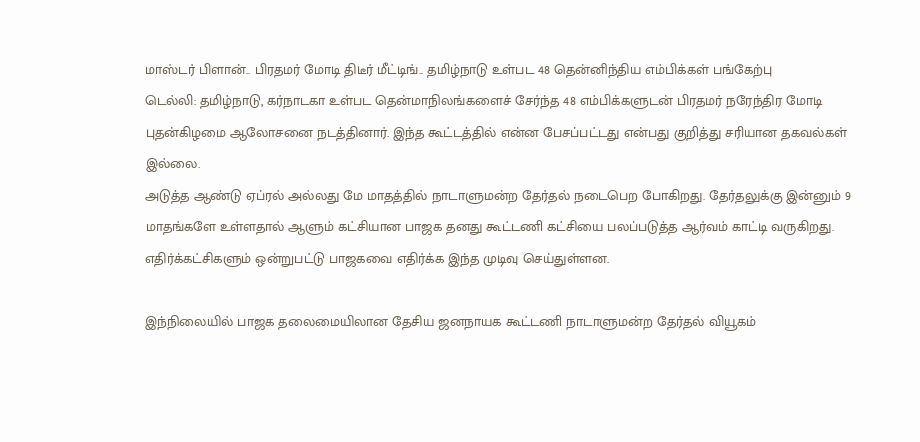மாஸ்டர் பிளான்.. பிரதமர் மோடி திடீர் மீட்டிங்.. தமிழ்நாடு உள்பட 48 தென்னிந்திய எம்பிக்கள் பங்கேற்பு
டெல்லி: தமிழ்நாடு, கர்நாடகா உள்பட தென்மாநிலங்களைச் சேர்ந்த 48 எம்பிக்களுடன் பிரதமர் நரேந்திர மோடி புதன்கிழமை ஆலோசனை நடத்தினார். இந்த கூட்டத்தில் என்ன பேசப்பட்டது என்பது குறித்து சரியான தகவல்கள் இல்லை.
அடுத்த ஆண்டு ஏப்ரல் அல்லது மே மாதத்தில் நாடாளுமன்ற தேர்தல் நடைபெற போகிறது. தேர்தலுக்கு இன்னும் 9 மாதங்களே உள்ளதால் ஆளும் கட்சியான பாஜக தனது கூட்டணி கட்சியை பலப்படுத்த ஆர்வம் காட்டி வருகிறது. எதிர்க்கட்சிகளும் ஒன்றுபட்டு பாஜகவை எதிர்க்க இந்த முடிவு செய்துள்ளன.

இந்நிலையில் பாஜக தலைமையிலான தேசிய ஜனநாயக கூட்டணி நாடாளுமன்ற தேர்தல் வியூகம்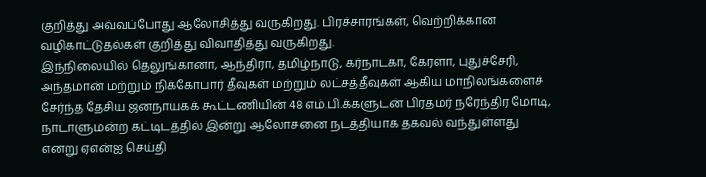குறித்து அவ்வப்போது ஆலோசித்து வருகிறது. பிரச்சாரங்கள், வெற்றிக்கான வழிகாட்டுதல்கள் குறித்து விவாதித்து வருகிறது.
இந்நிலையில் தெலுங்கானா, ஆந்திரா, தமிழ்நாடு, கர்நாடகா, கேரளா, புதுச்சேரி, அந்தமான் மற்றும் நிக்கோபார் தீவுகள் மற்றும் லட்சத்தீவுகள் ஆகிய மாநிலங்களைச் சேர்ந்த தேசிய ஜனநாயகக் கூட்டணியின் 48 எம்.பி.க்களுடன் பிரதமர் நரேந்திர மோடி, நாடாளுமன்ற கட்டிடத்தில் இன்று ஆலோசனை நடத்தியாக தகவல் வந்துள்ளது எனறு ஏஎன்ஐ செய்தி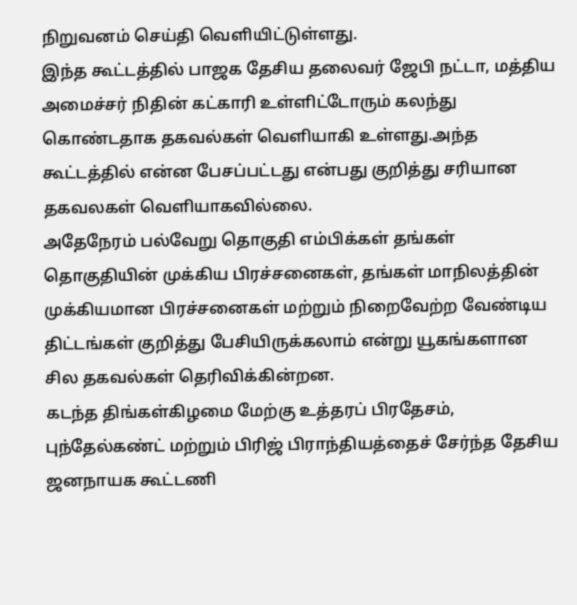நிறுவனம் செய்தி வெளியிட்டுள்ளது.
இந்த கூட்டத்தில் பாஜக தேசிய தலைவர் ஜேபி நட்டா, மத்திய அமைச்சர் நிதின் கட்காரி உள்ளிட்டோரும் கலந்து கொண்டதாக தகவல்கள் வெளியாகி உள்ளது.அந்த கூட்டத்தில் என்ன பேசப்பட்டது என்பது குறித்து சரியான தகவலகள் வெளியாகவில்லை.
அதேநேரம் பல்வேறு தொகுதி எம்பிக்கள் தங்கள் தொகுதியின் முக்கிய பிரச்சனைகள், தங்கள் மாநிலத்தின் முக்கியமான பிரச்சனைகள் மற்றும் நிறைவேற்ற வேண்டிய திட்டங்கள் குறித்து பேசியிருக்கலாம் என்று யூகங்களான சில தகவல்கள் தெரிவிக்கின்றன.
கடந்த திங்கள்கிழமை மேற்கு உத்தரப் பிரதேசம், புந்தேல்கண்ட் மற்றும் பிரிஜ் பிராந்தியத்தைச் சேர்ந்த தேசிய ஜனநாயக கூட்டணி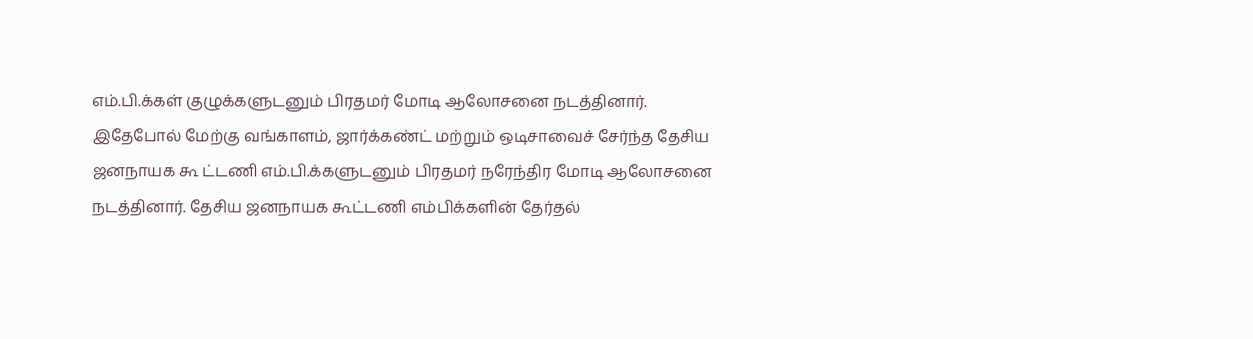எம்.பி.க்கள் குழுக்களுடனும் பிரதமர் மோடி ஆலோசனை நடத்தினார். இதேபோல் மேற்கு வங்காளம், ஜார்க்கண்ட் மற்றும் ஒடிசாவைச் சேர்ந்த தேசிய ஜனநாயக கூ ட்டணி எம்.பி.க்களுடனும் பிரதமர் நரேந்திர மோடி ஆலோசனை நடத்தினார். தேசிய ஜனநாயக கூட்டணி எம்பிக்களின் தேர்தல்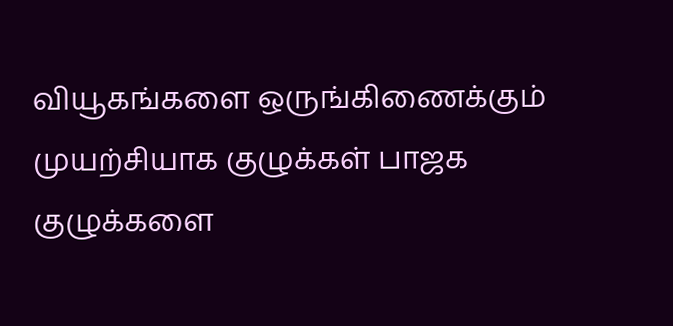வியூகங்களை ஒருங்கிணைக்கும் முயற்சியாக குழுக்கள் பாஜக குழுக்களை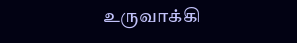உருவாக்கி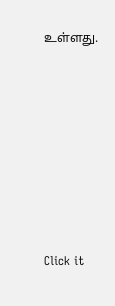உள்ளது.












Click it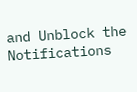and Unblock the Notifications